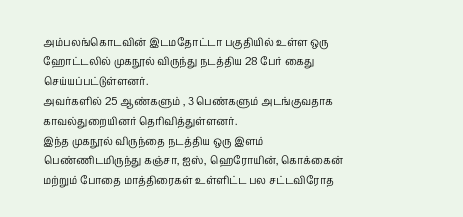அம்பலங்கொடவின் இடமதோட்டா பகுதியில் உள்ள ஒரு ஹோட்டலில் முகநூல் விருந்து நடத்திய 28 பேர் கைது செய்யப்பட்டுள்ளனர்.
அவர்களில் 25 ஆண்களும் , 3 பெண்களும் அடங்குவதாக காவல்துறையினர் தெரிவித்துள்ளனர்.
இந்த முகநூல் விருந்தை நடத்திய ஒரு இளம் பெண்ணிடமிருந்து கஞ்சா, ஐஸ், ஹெரோயின், கொக்கைன் மற்றும் போதை மாத்திரைகள் உள்ளிட்ட பல சட்டவிரோத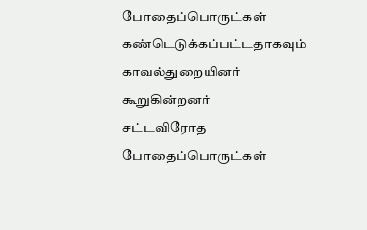போதைப்பொருட்கள் கண்டெடுக்கப்பட்டதாகவும் காவல்துறையினர் கூறுகின்றனர்
சட்டவிரோத போதைப்பொருட்கள்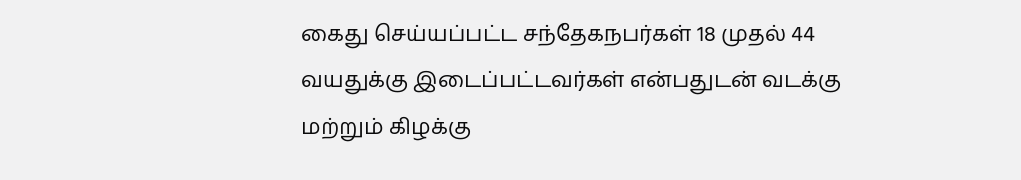கைது செய்யப்பட்ட சந்தேகநபர்கள் 18 முதல் 44 வயதுக்கு இடைப்பட்டவர்கள் என்பதுடன் வடக்கு மற்றும் கிழக்கு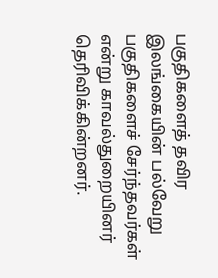பகுதிகளைத் தவிர இலங்கையின் பல்வேறு பகுதிகளைச் சேர்ந்தவர்கள் என்று காவல்துறையினர் தெரிவிக்கின்றனர்.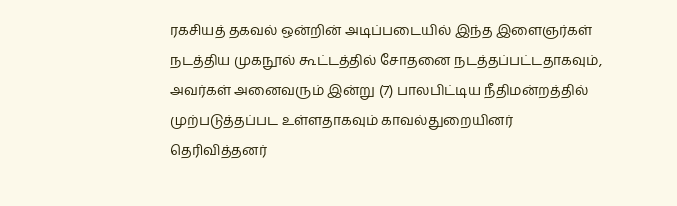ரகசியத் தகவல் ஒன்றின் அடிப்படையில் இந்த இளைஞர்கள் நடத்திய முகநூல் கூட்டத்தில் சோதனை நடத்தப்பட்டதாகவும், அவர்கள் அனைவரும் இன்று (7) பாலபிட்டிய நீதிமன்றத்தில் முற்படுத்தப்பட உள்ளதாகவும் காவல்துறையினர் தெரிவித்தனர்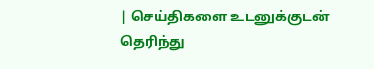| செய்திகளை உடனுக்குடன் தெரிந்து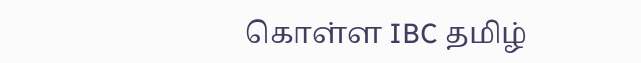கொள்ள IBC தமிழ்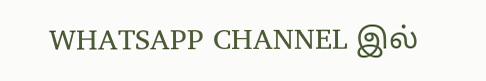WHATSAPP CHANNEL இல்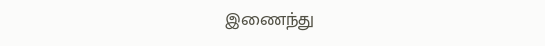இணைந்து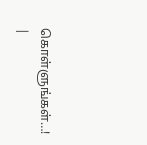கொள்ளுங்கள்…! |